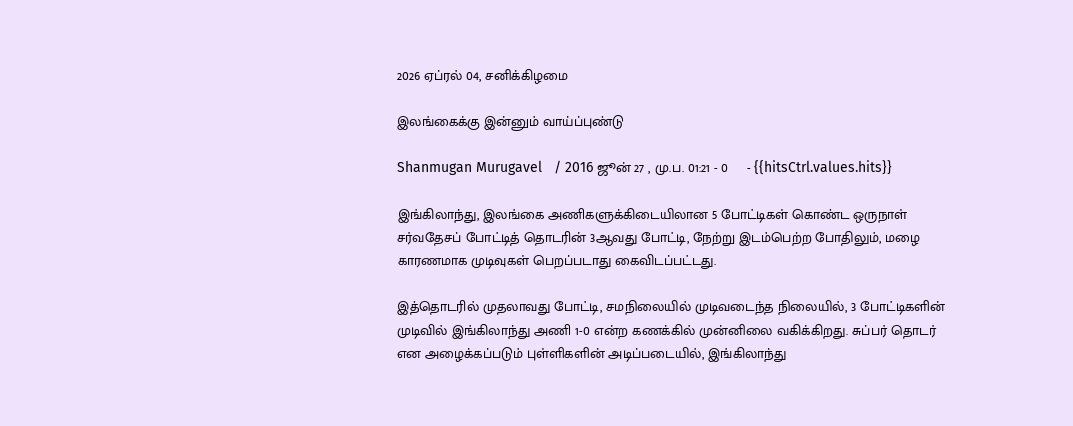2026 ஏப்ரல் 04, சனிக்கிழமை

இலங்கைக்கு இன்னும் வாய்ப்புண்டு

Shanmugan Murugavel   / 2016 ஜூன் 27 , மு.ப. 01:21 - 0     - {{hitsCtrl.values.hits}}

இங்கிலாந்து, இலங்கை அணிகளுக்கிடையிலான 5 போட்டிகள் கொண்ட ஒருநாள் சர்வதேசப் போட்டித் தொடரின் 3ஆவது போட்டி, நேற்று இடம்பெற்ற போதிலும், மழை காரணமாக முடிவுகள் பெறப்படாது கைவிடப்பட்டது.

இத்தொடரில் முதலாவது போட்டி, சமநிலையில் முடிவடைந்த நிலையில், 3 போட்டிகளின் முடிவில் இங்கிலாந்து அணி 1-0 என்ற கணக்கில் முன்னிலை வகிக்கிறது. சுப்பர் தொடர் என அழைக்கப்படும் புள்ளிகளின் அடிப்படையில், இங்கிலாந்து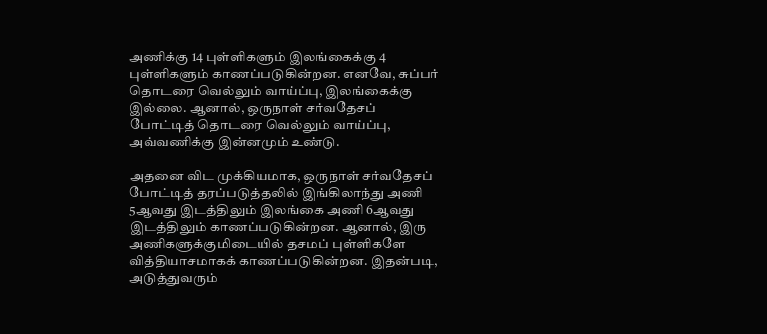அணிக்கு 14 புள்ளிகளும் இலங்கைக்கு 4 புள்ளிகளும் காணப்படுகின்றன. எனவே, சுப்பர் தொடரை வெல்லும் வாய்ப்பு, இலங்கைக்கு இல்லை. ஆனால், ஒருநாள் சர்வதேசப் போட்டித் தொடரை வெல்லும் வாய்ப்பு, அவ்வணிக்கு இன்னமும் உண்டு.

அதனை விட முக்கியமாக, ஒருநாள் சர்வதேசப் போட்டித் தரப்படுத்தலில் இங்கிலாந்து அணி 5ஆவது இடத்திலும் இலங்கை அணி 6ஆவது இடத்திலும் காணப்படுகின்றன. ஆனால், இரு அணிகளுக்குமிடையில் தசமப் புள்ளிகளே வித்தியாசமாகக் காணப்படுகின்றன. இதன்படி, அடுத்துவரும்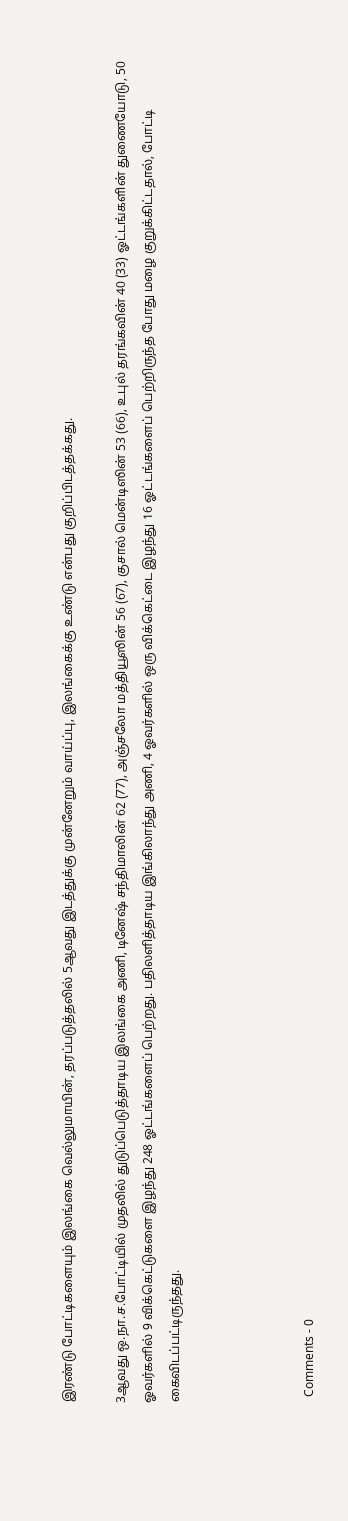இரண்டு போட்டிகளையும் இலங்கை வெல்லுமாயின், தரப்படுத்தலில் 5ஆவது இடத்துக்கு முன்னேறும் வாய்ப்பு, இலங்கைக்கு உண்டு என்பது குறிப்பிடத்தக்கது.

3ஆவது ஒ.நா.ச.போட்டியில் முதலில் துடுப்பெடுத்தாடிய இலங்கை அணி, டினேஷ் சந்திமாலின் 62 (77), அஞ்சலோ மத்தியூஸின் 56 (67), குசால் மென்டிஸின் 53 (66), உபுல் தரங்கவின் 40 (33) ஓட்டங்களின் துணையோடு, 50 ஓவர்களில் 9 விக்கெட்டுகளை இழந்து 248 ஓட்டங்களைப் பெற்றது. பதிலளித்தாடிய இங்கிலாந்து அணி, 4 ஓவர்களில் ஒரு விக்கெட்டை இழந்து 16 ஓட்டங்களைப் பெற்றிருந்த போது மழை குறுக்கிட்டதால், போட்டி கைவிடப்பட்டிருந்தது.




  Comments - 0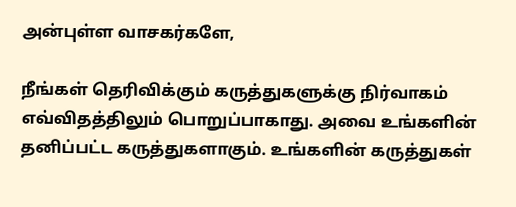அன்புள்ள வாசகர்களே,

நீங்கள் தெரிவிக்கும் கருத்துகளுக்கு நிர்வாகம் எவ்விதத்திலும் பொறுப்பாகாது. அவை உங்களின் தனிப்பட்ட கருத்துகளாகும். உங்களின் கருத்துகள்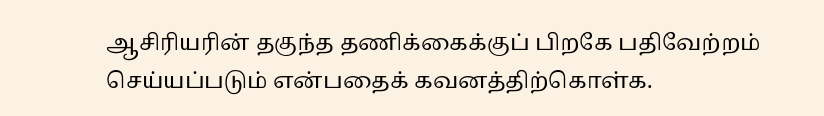ஆசிரியரின் தகுந்த தணிக்கைக்குப் பிறகே பதிவேற்றம் செய்யப்படும் என்பதைக் கவனத்திற்கொள்க.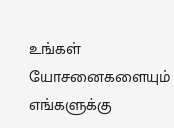உங்கள் யோசனைகளையும் எங்களுக்கு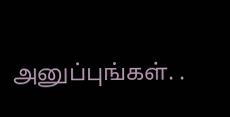அனுப்புங்கள். .